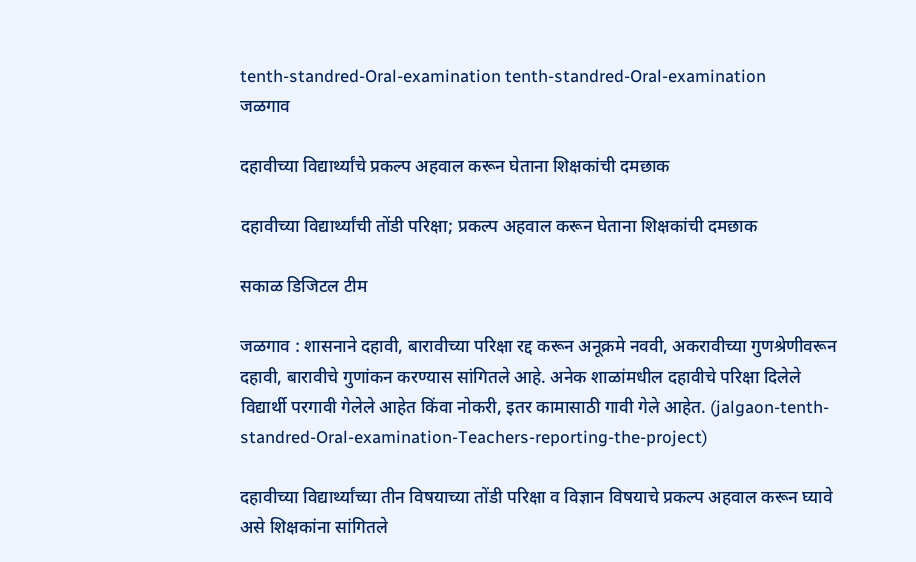tenth-standred-Oral-examination tenth-standred-Oral-examination
जळगाव

दहावीच्या विद्यार्थ्यांचे प्रकल्प अहवाल करून घेताना शिक्षकांची दमछाक

दहावीच्या विद्यार्थ्यांची तोंडी परिक्षा; प्रकल्प अहवाल करून घेताना शिक्षकांची दमछाक

सकाळ डिजिटल टीम

जळगाव : शासनाने दहावी, बारावीच्या परिक्षा रद्द करून अनूक्रमे नववी, अकरावीच्या गुणश्रेणीवरून दहावी, बारावीचे गुणांकन करण्यास सांगितले आहे. अनेक शाळांमधील दहावीचे परिक्षा दिलेले विद्यार्थी परगावी गेलेले आहेत किंवा नोकरी, इतर कामासाठी गावी गेले आहेत. (jalgaon-tenth-standred-Oral-examination-Teachers-reporting-the-project)

दहावीच्या विद्यार्थ्यांच्या तीन विषयाच्या तोंडी परिक्षा व विज्ञान विषयाचे प्रकल्प अहवाल करून घ्यावे असे शिक्षकांना सांगितले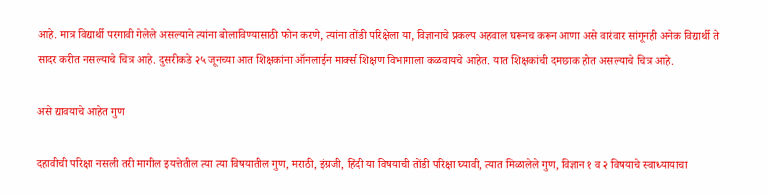आहे. मात्र विद्यार्थी परगावी गेलेले असल्याने त्यांना बोलाविण्यासाठी फोन करणे, त्यांना तोंडी परिक्षेला या, विज्ञानाचे प्रकल्प अहवाल घरूनच करून आणा असे वारंवार सांगूनही अनेक विद्यार्थी ते सादर करीत नसल्याचे चित्र आहे. दुसरीकडे २५ जूनच्या आत शिक्षकांना ऑनलाईन मार्क्स शिक्षण विभागाला कळवायचे आहेत. यात शिक्षकांची दमछाक होत असल्याचे चित्र आहे.

असे द्यावयाचे आहेत गुण

दहावीची परिक्षा नसली तरी मागील इयत्तेतील त्या त्या विषयातील गुण, मराठी, इंग्रजी, हिंदी या विषयाची तोंडी परिक्षा घ्यावी, त्यात मिळालेले गुण, विज्ञान १ व २ विषयाचे स्वाध्यायाचा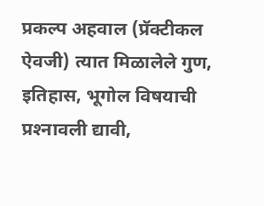प्रकल्प अहवाल (प्रॅक्टीकल ऐवजी) त्यात मिळालेले गुण, इतिहास, भूगोल विषयाची प्रश्‍नावली द्यावी,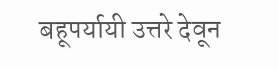बहूपर्यायी उत्तरे देवून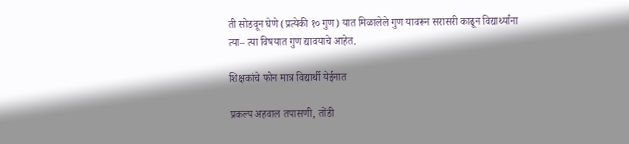ती सोडवून घेणे (प्रत्येकी १० गुण) यात मिळालेले गुण यावरून सरासरी काढून विद्यार्थ्यांना त्या– त्या विषयात गुण द्यावयाचे आहेत.

शिक्षकांचे फोन मात्र विद्यार्थी येईनात

प्रकल्प अहवाल तपासणी, तोंडी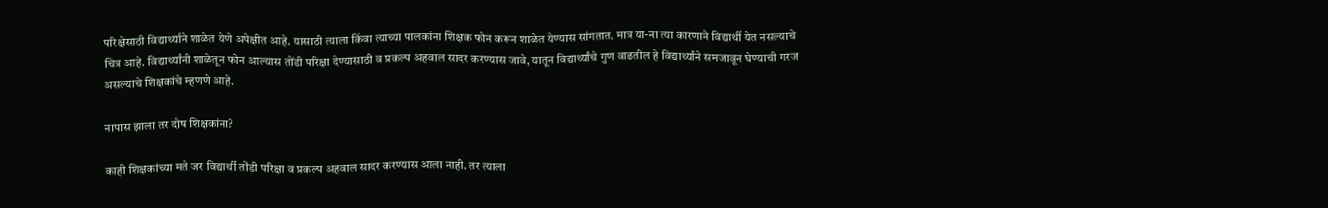परिक्षेसाठी विद्यार्थ्याने शाळेत येणे अपेक्षीत आहे. यासाठी त्याला किंवा त्याच्या पालकांना शिक्षक फोन करून शाळेत येण्यास सांगतात. मात्र या-ना त्या कारणाने विद्यार्थी येत नसल्याचे चित्र आहे. विद्यार्थ्यांनी शाळेतून फोन आल्यास तोंडी परिक्षा देण्यासाठी व प्रकल्प अहवाल सादर करण्यास जावे, यातून विद्यार्थ्यांचे गुण वाढतील हे विद्यार्थ्यांने समजावून घेण्याची गरज असल्याचे शिक्षकांचे म्हणणे आहे.

नापास झाला तर दोष शिक्षकांना?

काही शिक्षकांच्या मते जर विद्यार्थी तोंडी परिक्षा व प्रकल्प अहवाल सादर करण्यास आला नाही. तर त्याला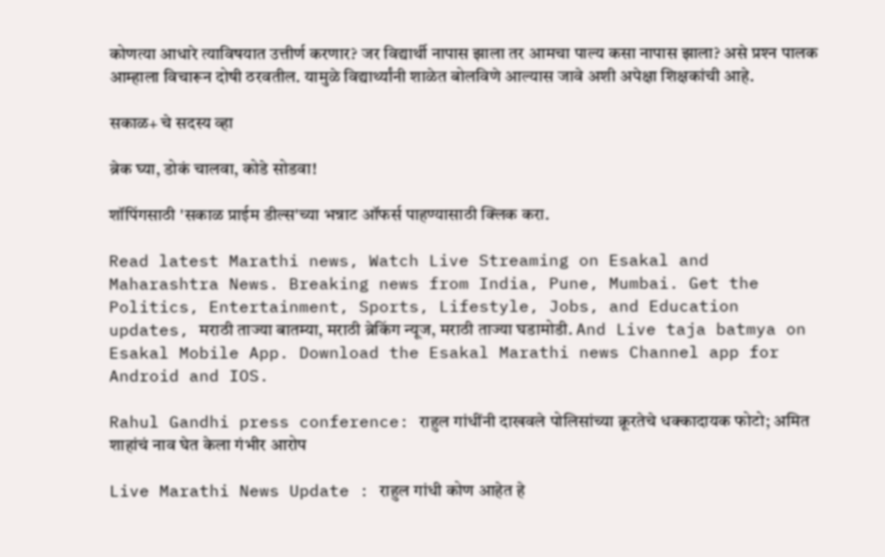कोणत्या आधारे त्याविषयात उत्तीर्ण करणार? जर विद्यार्थी नापास झाला तर आमचा पाल्य कसा नापास झाला? असे प्रश्‍न पालक आम्हाला विचारून दोषी ठरवतील. यामुळे विद्यार्थ्यांनी शाळेत बोलविणे आल्यास जावे अशी अपेक्षा शिक्षकांची आहे.

सकाळ+ चे सदस्य व्हा

ब्रेक घ्या, डोकं चालवा, कोडे सोडवा!

शॉपिंगसाठी 'सकाळ प्राईम डील्स'च्या भन्नाट ऑफर्स पाहण्यासाठी क्लिक करा.

Read latest Marathi news, Watch Live Streaming on Esakal and Maharashtra News. Breaking news from India, Pune, Mumbai. Get the Politics, Entertainment, Sports, Lifestyle, Jobs, and Education updates, मराठी ताज्या बातम्या, मराठी ब्रेकिंग न्यूज, मराठी ताज्या घडामोडी. And Live taja batmya on Esakal Mobile App. Download the Esakal Marathi news Channel app for Android and IOS.

Rahul Gandhi press conference: राहुल गांधींनी दाखवले पोलिसांच्या क्रूरतेचे धक्कादायक फोटो; अमित शाहांचं नाव घेत केला गंभीर आरोप

Live Marathi News Update : राहुल गांधी कोण आहेत हे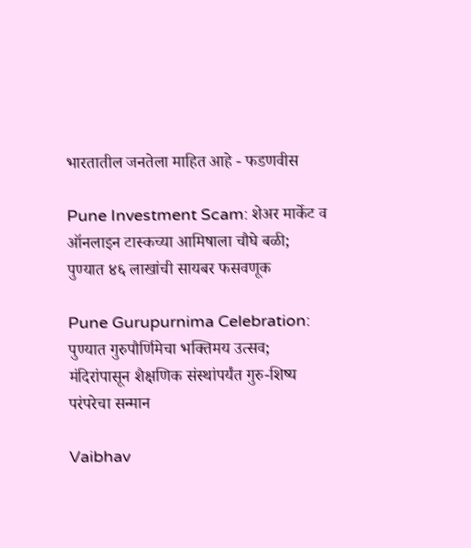भारतातील जनतेला माहित आहे - फडणवीस

Pune Investment Scam: शेअर मार्केट व ऑनलाइन टास्कच्या आमिषाला चौघे बळी; पुण्यात ४६ लाखांची सायबर फसवणूक

Pune Gurupurnima Celebration: पुण्यात गुरुपौर्णिमेचा भक्तिमय उत्सव; मंदिरांपासून शैक्षणिक संस्थांपर्यंत गुरु-शिष्य परंपरेचा सन्मान

Vaibhav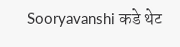Sooryavanshi कडे थेट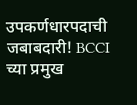उपकर्णधारपदाची जबाबदारी! BCCI च्या प्रमुख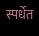स्पर्धेत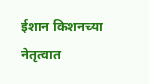ईशान किशनच्या नेतृत्वात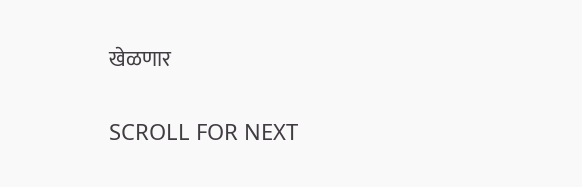खेळणार

SCROLL FOR NEXT